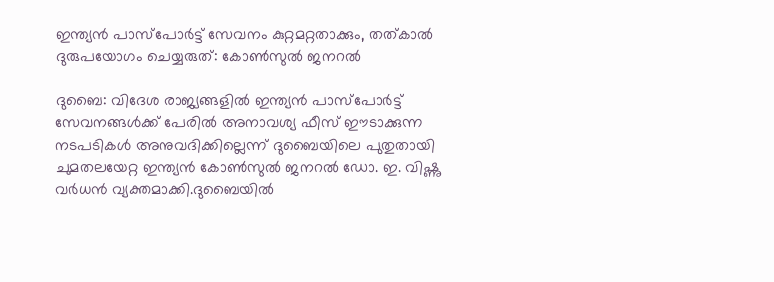ഇന്ത്യൻ പാസ്‌പോർട്ട് സേവനം കുറ്റമറ്റതാക്കും, തത്കാൽ ദുരുപയോഗം ചെയ്യരുത്: കോൺസുൽ ജനറൽ

ദുബൈ: വിദേശ രാജ്യങ്ങളിൽ ഇന്ത്യൻ പാസ്‌പോർട്ട് സേവനങ്ങൾക്ക് പേരിൽ അനാവശ്യ ഫീസ് ഈടാക്കുന്ന നടപടികൾ അനുവദിക്കില്ലെന്ന് ദുബൈയിലെ പുതുതായി ചുമതലയേറ്റ ഇന്ത്യൻ കോൺസുൽ ജനറൽ ഡോ. ഇ. വിഷ്ണു വർധൻ വ്യക്തമാക്കി.ദുബൈയിൽ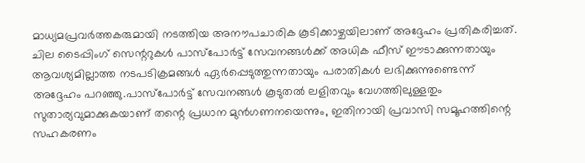മാധ്യമപ്രവർത്തകരുമായി നടത്തിയ അനൗപചാരിക കൂടിക്കാഴ്ചയിലാണ് അദ്ദേഹം പ്രതികരിച്ചത്. ചില ടൈപ്പിംഗ് സെന്ററുകൾ പാസ്‌പോർട്ട് സേവനങ്ങൾക്ക് അധിക ഫീസ് ഈടാക്കുന്നതായും ആവശ്യമില്ലാത്ത നടപടിക്രമങ്ങൾ ഏർപ്പെടുത്തുന്നതായും പരാതികൾ ലഭിക്കുന്നുണ്ടെന്ന് അദ്ദേഹം പറഞ്ഞു.പാസ്‌പോർട്ട് സേവനങ്ങൾ കൂടുതൽ ലളിതവും വേഗത്തിലുള്ളതും സുതാര്യവുമാക്കുകയാണ് തന്റെ പ്രധാന മുൻഗണനയെന്നും, ഇതിനായി പ്രവാസി സമൂഹത്തിന്റെ സഹകരണം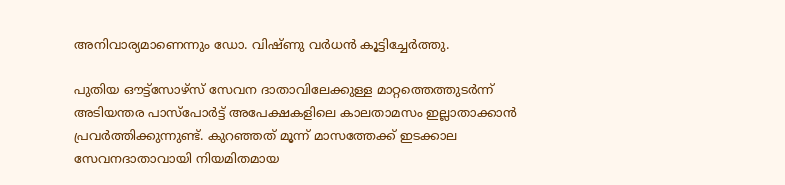അനിവാര്യമാണെന്നും ഡോ. വിഷ്ണു വർധൻ കൂട്ടിച്ചേർത്തു.

പുതിയ ഔട്ട്സോഴ്സ് സേവന ദാതാവിലേക്കുള്ള മാറ്റത്തെത്തുടർന്ന് അടിയന്തര പാസ്പോർട്ട് അപേക്ഷകളിലെ കാലതാമസം ഇല്ലാതാക്കാൻ പ്രവർത്തിക്കുന്നുണ്ട്. കുറഞ്ഞത് മൂന്ന് മാസത്തേക്ക് ഇടക്കാല സേവനദാതാവായി നിയമിതമായ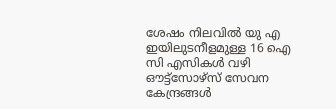ശേഷം നിലവിൽ യു എ ഇയിലുടനീളമുള്ള 16 ഐ സി എസികൾ വഴി ഔട്ട്സോഴ്സ് സേവന കേന്ദ്രങ്ങൾ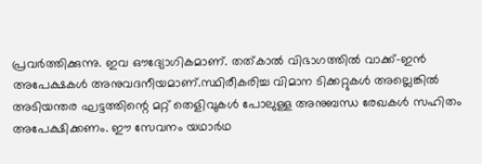പ്രവർത്തിക്കുന്നു. ഇവ ഔദ്യോഗികമാണ്. തത്കാൽ വിഭാഗത്തിൽ വാക്ക്-ഇൻ അപേക്ഷകൾ അനുവദനീയമാണ്.സ്ഥിരീകരിച്ച വിമാന ടിക്കറ്റുകൾ അല്ലെങ്കിൽ അടിയന്തര ഘട്ടത്തിന്റെ മറ്റ് തെളിവുകൾ പോലുള്ള അനുബന്ധ രേഖകൾ സഹിതം അപേക്ഷിക്കണം. ഈ സേവനം യഥാർഥ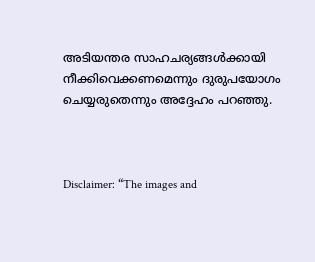അടിയന്തര സാഹചര്യങ്ങൾക്കായി നീക്കിവെക്കണമെന്നും ദുരുപയോഗം ചെയ്യരുതെന്നും അദ്ദേഹം പറഞ്ഞു.



Disclaimer: “The images and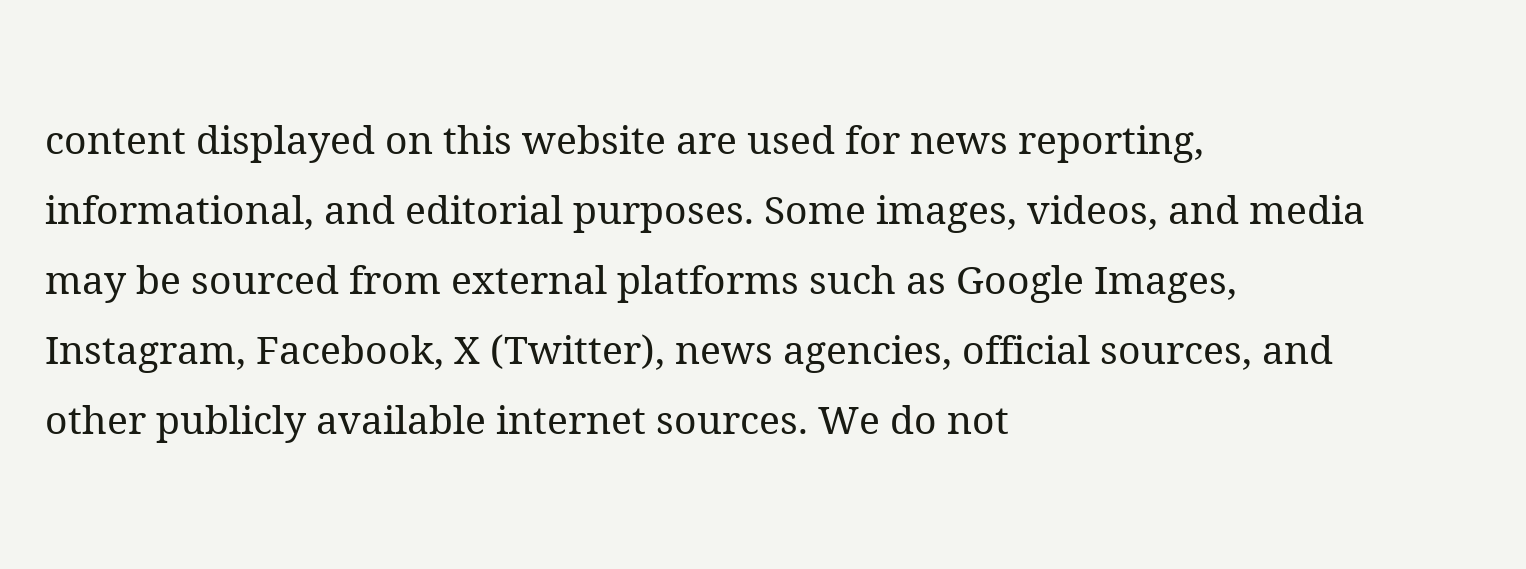content displayed on this website are used for news reporting, informational, and editorial purposes. Some images, videos, and media may be sourced from external platforms such as Google Images, Instagram, Facebook, X (Twitter), news agencies, official sources, and other publicly available internet sources. We do not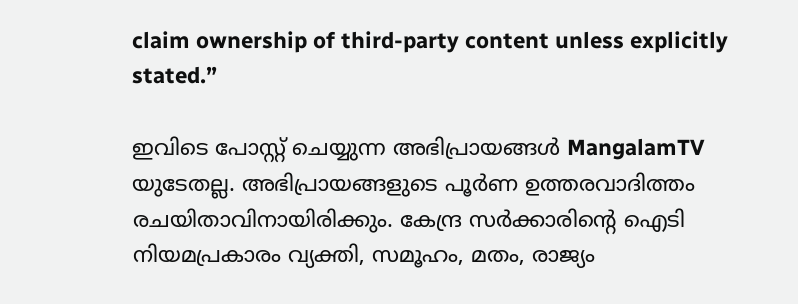claim ownership of third-party content unless explicitly stated.”

ഇവിടെ പോസ്റ്റ് ചെയ്യുന്ന അഭിപ്രായങ്ങൾ MangalamTV യുടേതല്ല. അഭിപ്രായങ്ങളുടെ പൂർണ ഉത്തരവാദിത്തം രചയിതാവിനായിരിക്കും. കേന്ദ്ര സർക്കാരിന്റെ ഐടി നിയമപ്രകാരം വ്യക്തി, സമൂഹം, മതം, രാജ്യം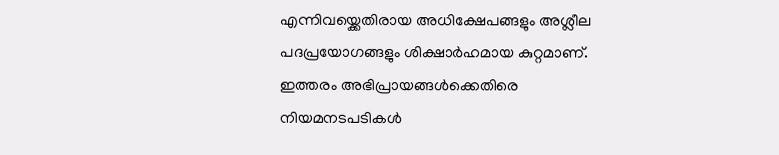എന്നിവയ്ക്കെതിരായ അധിക്ഷേപങ്ങളും അശ്ലീല പദപ്രയോഗങ്ങളും ശിക്ഷാർഹമായ കുറ്റമാണ്. ഇത്തരം അഭിപ്രായങ്ങൾക്കെതിരെ നിയമനടപടികൾ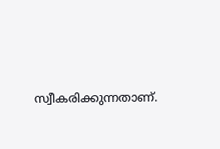സ്വീകരിക്കുന്നതാണ്.